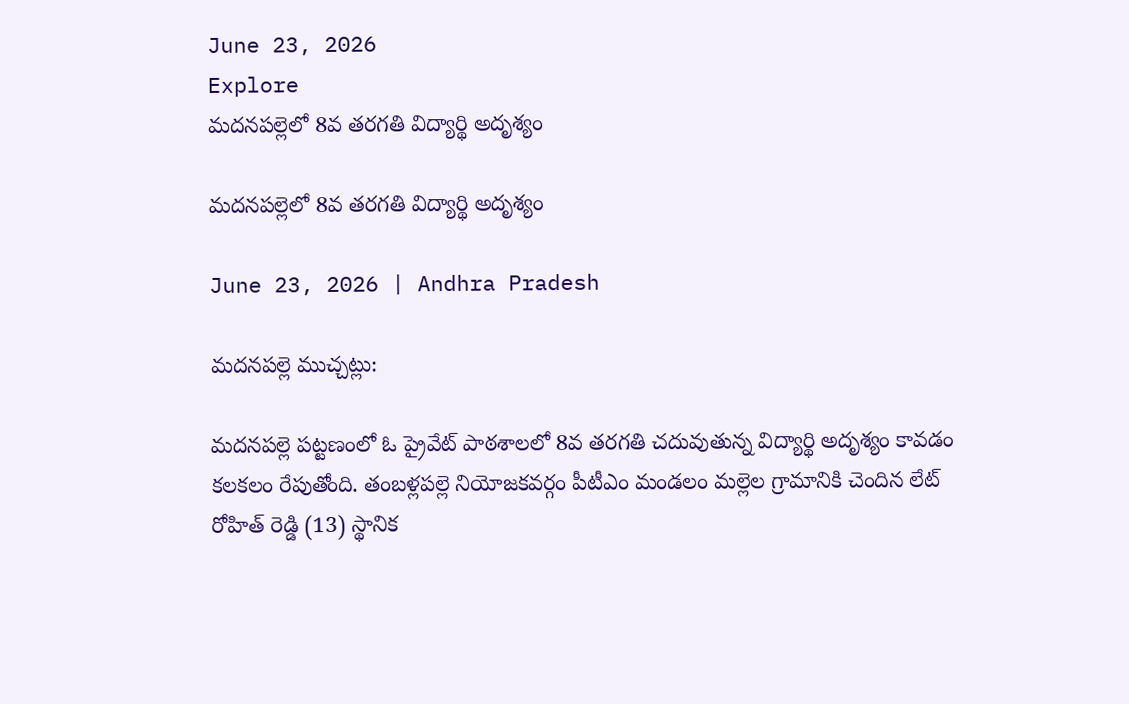June 23, 2026
Explore
మదనపల్లెలో 8వ తరగతి విద్యార్థి అదృశ్యం

మదనపల్లెలో 8వ తరగతి విద్యార్థి అదృశ్యం

June 23, 2026 | Andhra Pradesh

మదనపల్లె ముచ్చట్లు:

మదనపల్లె పట్టణంలో ఓ ప్రైవేట్ పాఠశాలలో 8వ తరగతి చదువుతున్న విద్యార్థి అదృశ్యం కావడం కలకలం రేపుతోంది. తంబళ్లపల్లె నియోజకవర్గం పీటీఎం మండలం మల్లెల గ్రామానికి చెందిన లేట్ రోహిత్ రెడ్డి (13) స్థానిక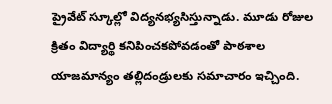ప్రైవేట్ స్కూల్లో విద్యనభ్యసిస్తున్నాడు. మూడు రోజుల క్రితం విద్యార్థి కనిపించకపోవడంతో పాఠశాల యాజమాన్యం తల్లిదండ్రులకు సమాచారం ఇచ్చింది.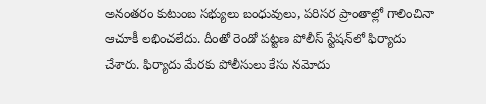అనంతరం కుటుంబ సభ్యులు బంధువులు, పరిసర ప్రాంతాల్లో గాలించినా ఆచూకీ లభించలేదు. దీంతో రెండో పట్టణ పోలీస్ స్టేషన్‌లో ఫిర్యాదు చేశారు. ఫిర్యాదు మేరకు పోలీసులు కేసు నమోదు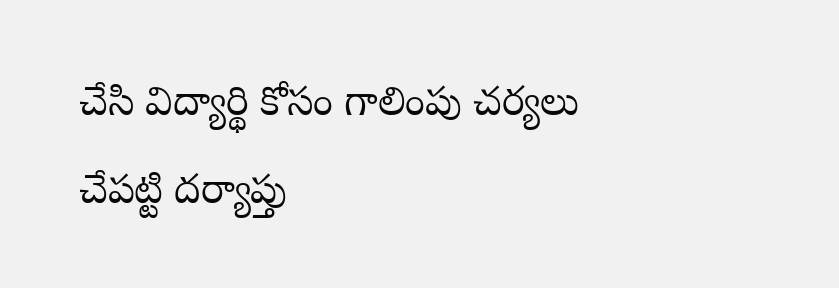చేసి విద్యార్థి కోసం గాలింపు చర్యలు చేపట్టి దర్యాప్తు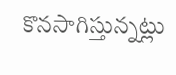కొనసాగిస్తున్నట్లు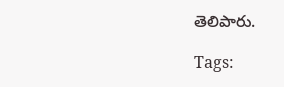తెలిపారు.

Tags: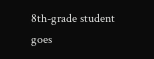8th-grade student goes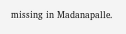missing in Madanapalle.